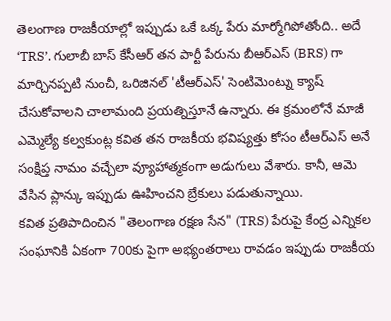తెలంగాణ రాజకీయాల్లో ఇప్పుడు ఒకే ఒక్క పేరు మార్మోగిపోతోంది.. అదే ‘TRS’. గులాబీ బాస్ కేసీఆర్ తన పార్టీ పేరును బీఆర్ఎస్ (BRS) గా మార్చినప్పటి నుంచీ, ఒరిజినల్ 'టీఆర్ఎస్' సెంటిమెంట్ను క్యాష్ చేసుకోవాలని చాలామంది ప్రయత్నిస్తూనే ఉన్నారు. ఈ క్రమంలోనే మాజీ ఎమ్మెల్యే కల్వకుంట్ల కవిత తన రాజకీయ భవిష్యత్తు కోసం టీఆర్ఎస్ అనే సంక్షిప్త నామం వచ్చేలా వ్యూహాత్మకంగా అడుగులు వేశారు. కానీ, ఆమె వేసిన ప్లాన్కు ఇప్పుడు ఊహించని బ్రేకులు పడుతున్నాయి.
కవిత ప్రతిపాదించిన "తెలంగాణ రక్షణ సేన" (TRS) పేరుపై కేంద్ర ఎన్నికల సంఘానికి ఏకంగా 700కు పైగా అభ్యంతరాలు రావడం ఇప్పుడు రాజకీయ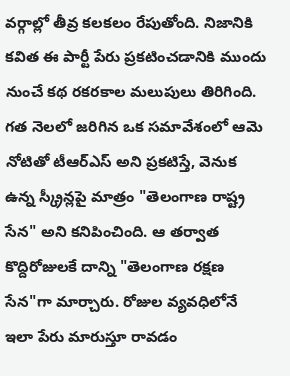వర్గాల్లో తీవ్ర కలకలం రేపుతోంది. నిజానికి కవిత ఈ పార్టీ పేరు ప్రకటించడానికి ముందు నుంచే కథ రకరకాల మలుపులు తిరిగింది. గత నెలలో జరిగిన ఒక సమావేశంలో ఆమె నోటితో టీఆర్ఎస్ అని ప్రకటిస్తే, వెనుక ఉన్న స్క్రీన్లపై మాత్రం "తెలంగాణ రాష్ట్ర సేన" అని కనిపించింది. ఆ తర్వాత కొద్దిరోజులకే దాన్ని "తెలంగాణ రక్షణ సేన"గా మార్చారు. రోజుల వ్యవధిలోనే ఇలా పేరు మారుస్తూ రావడం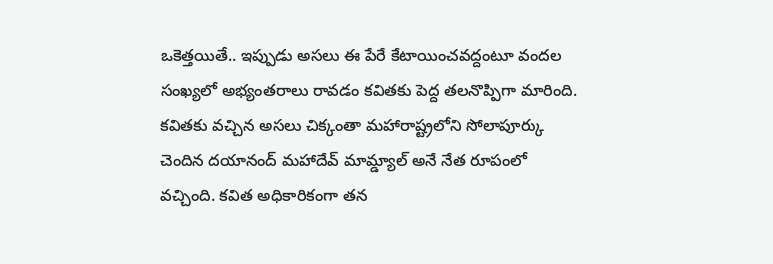ఒకెత్తయితే.. ఇప్పుడు అసలు ఈ పేరే కేటాయించవద్దంటూ వందల సంఖ్యలో అభ్యంతరాలు రావడం కవితకు పెద్ద తలనొప్పిగా మారింది.
కవితకు వచ్చిన అసలు చిక్కంతా మహారాష్ట్రలోని సోలాపూర్కు చెందిన దయానంద్ మహాదేవ్ మామ్డ్యాల్ అనే నేత రూపంలో వచ్చింది. కవిత అధికారికంగా తన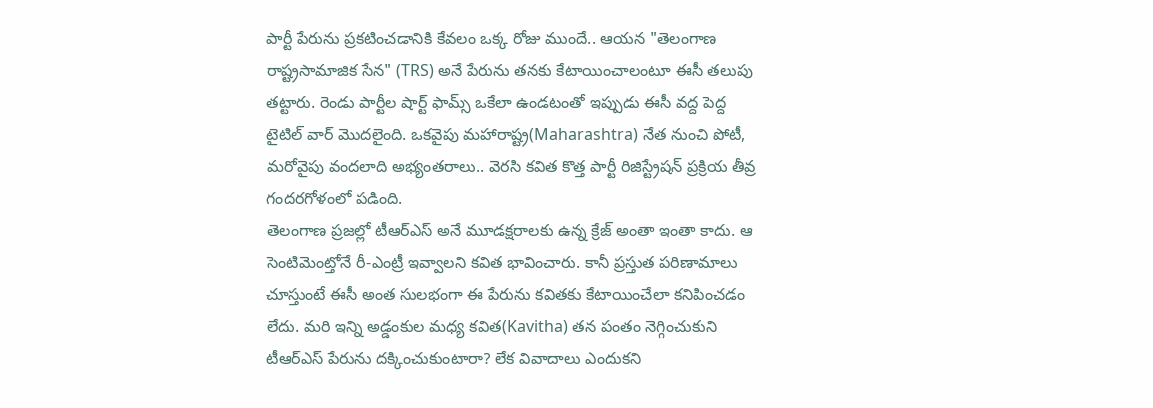పార్టీ పేరును ప్రకటించడానికి కేవలం ఒక్క రోజు ముందే.. ఆయన "తెలంగాణ రాష్ట్రసామాజిక సేన" (TRS) అనే పేరును తనకు కేటాయించాలంటూ ఈసీ తలుపు తట్టారు. రెండు పార్టీల షార్ట్ ఫామ్స్ ఒకేలా ఉండటంతో ఇప్పుడు ఈసీ వద్ద పెద్ద టైటిల్ వార్ మొదలైంది. ఒకవైపు మహారాష్ట్ర(Maharashtra) నేత నుంచి పోటీ, మరోవైపు వందలాది అభ్యంతరాలు.. వెరసి కవిత కొత్త పార్టీ రిజిస్ట్రేషన్ ప్రక్రియ తీవ్ర గందరగోళంలో పడింది.
తెలంగాణ ప్రజల్లో టీఆర్ఎస్ అనే మూడక్షరాలకు ఉన్న క్రేజ్ అంతా ఇంతా కాదు. ఆ సెంటిమెంట్తోనే రీ-ఎంట్రీ ఇవ్వాలని కవిత భావించారు. కానీ ప్రస్తుత పరిణామాలు చూస్తుంటే ఈసీ అంత సులభంగా ఈ పేరును కవితకు కేటాయించేలా కనిపించడం లేదు. మరి ఇన్ని అడ్డంకుల మధ్య కవిత(Kavitha) తన పంతం నెగ్గించుకుని టీఆర్ఎస్ పేరును దక్కించుకుంటారా? లేక వివాదాలు ఎందుకని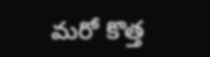మరో కొత్త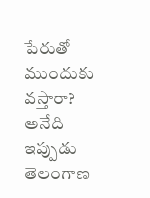పేరుతో ముందుకు వస్తారా? అనేది ఇప్పుడు తెలంగాణ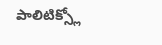పాలిటిక్స్లో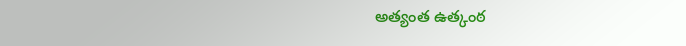అత్యంత ఉత్కంఠ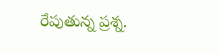రేపుతున్న ప్రశ్న.